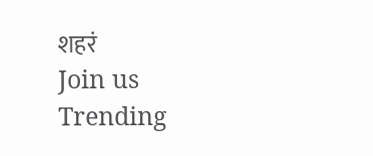शहरं
Join us
Trending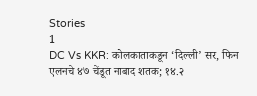Stories
1
DC Vs KKR: कोलकाताकडून ‘दिल्ली’ सर, फिन एलनचे ४७ चेंडूत नाबाद शतक; १४.२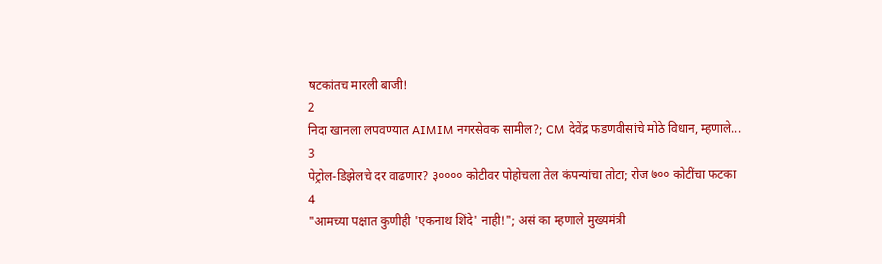षटकांतच मारली बाजी!
2
निदा खानला लपवण्यात AIMIM नगरसेवक सामील?; CM देवेंद्र फडणवीसांचे मोठे विधान, म्हणाले...
3
पेट्रोल-डिझेलचे दर वाढणार? ३०००० कोटीवर पोहोचला तेल कंपन्यांचा तोटा; रोज ७०० कोटींचा फटका
4
"आमच्या पक्षात कुणीही 'एकनाथ शिंदे' नाही!"; असं का म्हणाले मुख्यमंत्री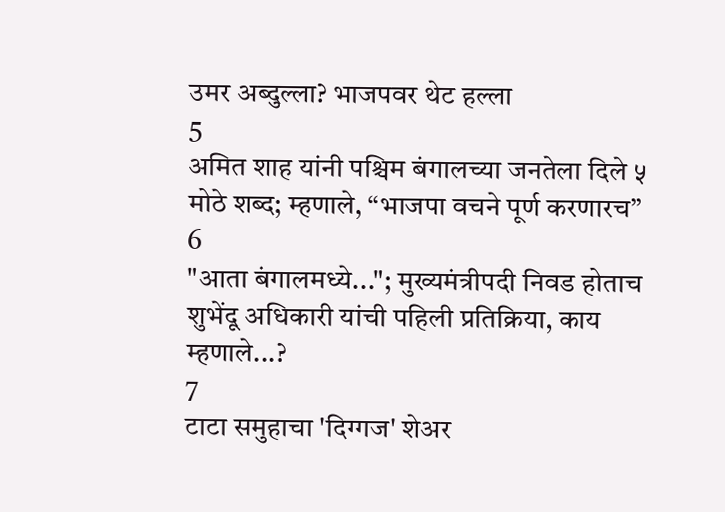उमर अब्दुल्ला? भाजपवर थेट हल्ला
5
अमित शाह यांनी पश्चिम बंगालच्या जनतेला दिले ५ मोठे शब्द; म्हणाले, “भाजपा वचने पूर्ण करणारच”
6
"आता बंगालमध्ये..."; मुख्यमंत्रीपदी निवड होताच शुभेंदू अधिकारी यांची पहिली प्रतिक्रिया, काय म्हणाले...?
7
टाटा समुहाचा 'दिग्गज' शेअर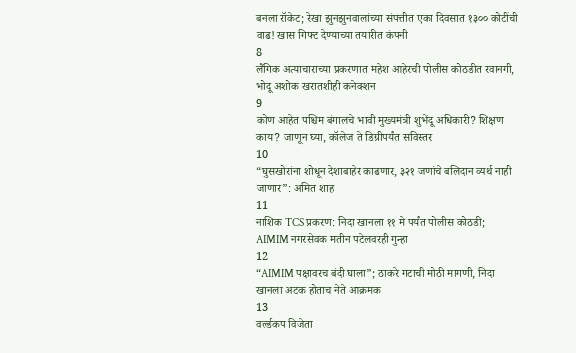बनला रॉकेट; रेखा झुनझुनवालांच्या संपत्तीत एका दिवसात १३०० कोटींची वाढ! खास गिफ्ट देण्याच्या तयारीत कंपनी
8
लैंगिक अत्याचाराच्या प्रकरणात महेश आहेरची पोलीस कोठडीत रवानगी, भोदू अशोक खरातशीही कनेक्शन
9
कोण आहेत पश्चिम बंगालचे भावी मुख्यमंत्री शुभेंदू अधिकारी? शिक्षण काय? जाणून घ्या, कॉलेज ते डिग्रीपर्यंत सविस्तर
10
“घुसखोरांना शोधून देशाबाहेर काढणार, ३२१ जणांचे बलिदान व्यर्थ नाही जाणार”: अमित शाह
11
नाशिक TCS प्रकरण: निदा खानला ११ मे पर्यंत पोलीस कोठडी; AIMIM नगरसेवक मतीन पटेलवरही गुन्हा
12
“AIMIM पक्षावरच बंदी घाला”; ठाकरे गटाची मोठी मागणी, निदा खानला अटक होताच नेते आक्रमक
13
वर्ल्डकप विजेता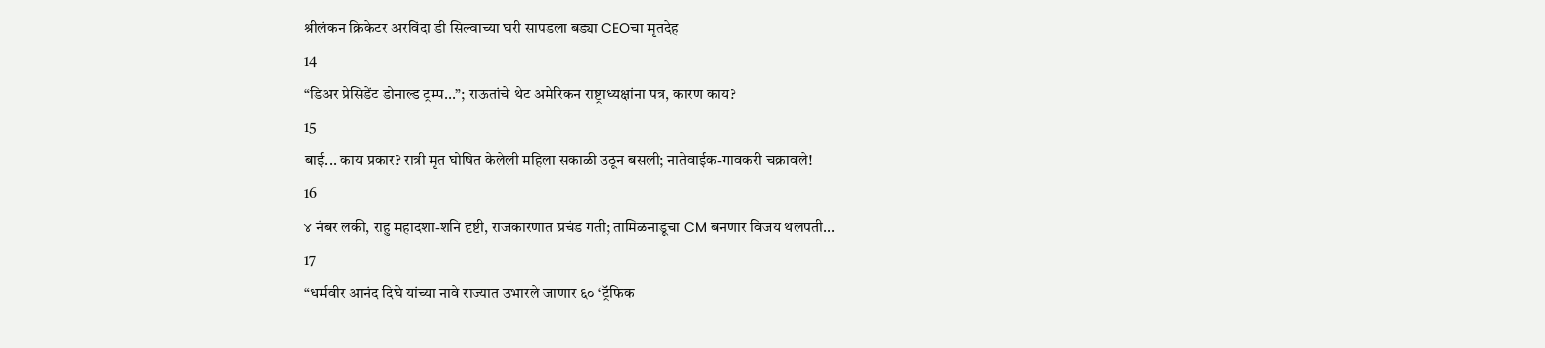श्रीलंकन क्रिकेटर अरविंदा डी सिल्वाच्या घरी सापडला बड्या CEOचा मृतदेह
14
“डिअर प्रेसिडेंट डोनाल्ड ट्रम्प...”; राऊतांचे थेट अमेरिकन राष्ट्राध्यक्षांना पत्र, कारण काय?
15
बाई... काय प्रकार? रात्री मृत घोषित केलेली महिला सकाळी उठून बसली; नातेवाईक-गावकरी चक्रावले!
16
४ नंबर लकी, राहु महादशा-शनि दृष्टी, राजकारणात प्रचंड गती; तामिळनाडूचा CM बनणार विजय थलपती...
17
“धर्मवीर आनंद दिघे यांच्या नावे राज्यात उभारले जाणार ६० ‘ट्रॅफिक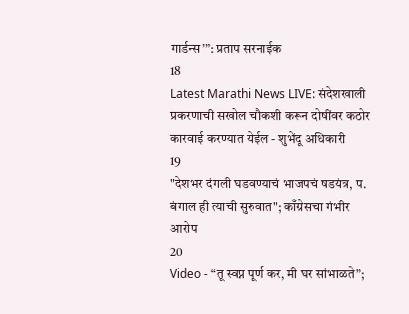गार्डन्स’”: प्रताप सरनाईक
18
Latest Marathi News LIVE: संदेशखाली प्रकरणाची सखोल चौकशी करून दोषींवर कठोर कारवाई करण्यात येईल - शुभेंदू अधिकारी
19
"देशभर दंगली घडवण्याचं भाजपचं षडयंत्र, प. बंगाल ही त्याची सुरुवात"; काँग्रेसचा गंभीर आरोप
20
Video - “तू स्वप्न पूर्ण कर, मी घर सांभाळते”;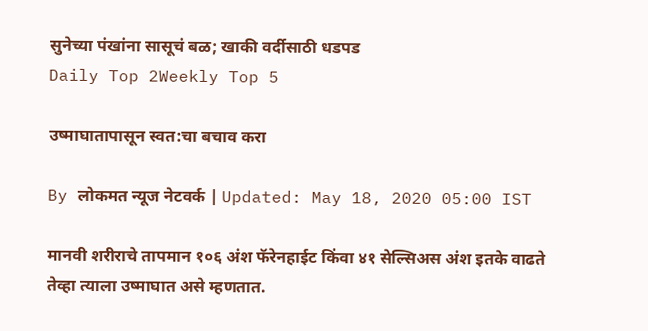सुनेच्या पंखांना सासूचं बळ; खाकी वर्दीसाठी धडपड
Daily Top 2Weekly Top 5

उष्माघातापासून स्वत:चा बचाव करा

By लोकमत न्यूज नेटवर्क | Updated: May 18, 2020 05:00 IST

मानवी शरीराचे तापमान १०६ अंश फॅरेनहाईट किंवा ४१ सेल्सिअस अंश इतके वाढते तेव्हा त्याला उष्माघात असे म्हणतात.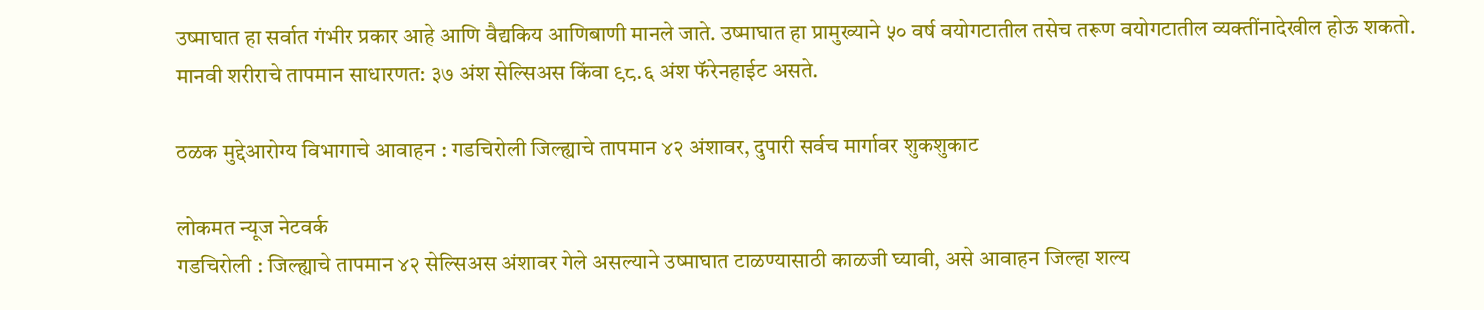उष्माघात हा सर्वात गंभीर प्रकार आहे आणि वैद्यकिय आणिबाणी मानले जाते. उष्माघात हा प्रामुख्याने ५० वर्ष वयोगटातील तसेच तरूण वयोगटातील व्यक्तींनादेखील होऊ शकतो. मानवी शरीराचे तापमान साधारणत: ३७ अंश सेल्सिअस किंवा ९८.६ अंश फॅरेनहाईट असते.

ठळक मुद्देआरोग्य विभागाचे आवाहन : गडचिरोली जिल्ह्याचे तापमान ४२ अंशावर, दुपारी सर्वच मार्गावर शुकशुकाट

लोकमत न्यूज नेटवर्क
गडचिरोली : जिल्ह्याचे तापमान ४२ सेल्सिअस अंशावर गेले असल्याने उष्माघात टाळण्यासाठी काळजी घ्यावी, असे आवाहन जिल्हा शल्य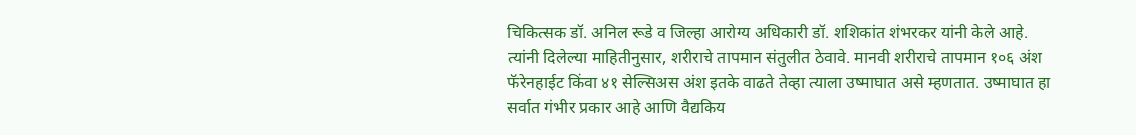चिकित्सक डॉ. अनिल रूडे व जिल्हा आरोग्य अधिकारी डॉ. शशिकांत शंभरकर यांनी केले आहे.
त्यांनी दिलेल्या माहितीनुसार, शरीराचे तापमान संतुलीत ठेवावे. मानवी शरीराचे तापमान १०६ अंश फॅरेनहाईट किंवा ४१ सेल्सिअस अंश इतके वाढते तेव्हा त्याला उष्माघात असे म्हणतात. उष्माघात हा सर्वात गंभीर प्रकार आहे आणि वैद्यकिय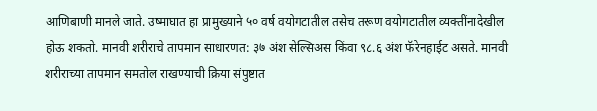आणिबाणी मानले जाते. उष्माघात हा प्रामुख्याने ५० वर्ष वयोगटातील तसेच तरूण वयोगटातील व्यक्तींनादेखील होऊ शकतो. मानवी शरीराचे तापमान साधारणत: ३७ अंश सेल्सिअस किंवा ९८.६ अंश फॅरेनहाईट असते. मानवी शरीराच्या तापमान समतोल राखण्याची क्रिया संपुष्टात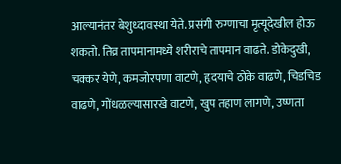आल्यानंतर बेशुध्दावस्था येते. प्रसंगी रुग्णाचा मृत्यूदेखील होऊ शकतो. तिव्र तापमानामध्ये शरीराचे तापमान वाढते. डोकेदुखी, चक्कर येणे, कमजोरपणा वाटणे, हृदयाचे ठोके वाढणे, चिडचिड वाढणे, गोंधळल्यासारखे वाटणे, खुप तहाण लागणे, उष्णता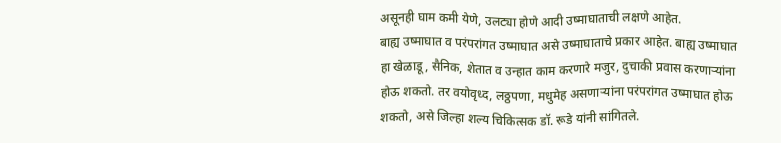असूनही घाम कमी येणे, उलट्या होणे आदी उष्माघाताची लक्षणे आहेत.
बाह्य उष्माघात व परंपरांगत उष्माघात असे उष्माघाताचे प्रकार आहेत. बाह्य उष्माघात हा खेळाडू, सैनिक, शेतात व उन्हात काम करणारे मजुर, दुचाकी प्रवास करणाऱ्यांना होऊ शकतो. तर वयोवृध्द, लठ्ठपणा, मधुमेह असणाऱ्यांना परंपरांगत उष्माघात होऊ शकतो, असे जिल्हा शल्य चिकित्सक डॉ. रूडे यांनी सांगितले.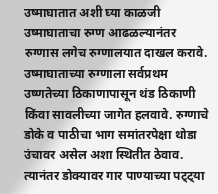उष्माघातात अशी घ्या काळजी
उष्माघाताचा रुग्ण आढळल्यानंतर रुग्णास लगेच रुग्णालयात दाखल करावे. उष्माघाताच्या रुग्णाला सर्वप्रथम उष्णतेच्या ठिकाणापासून थंड ठिकाणी किंवा सावलीच्या जागेत हलवावे. रुग्णाचे डोके व पाठीचा भाग समांतरपेक्षा थोडा उंचावर असेल अशा स्थितीत ठेवाव. त्यानंतर डोक्यावर गार पाण्याच्या पट्ट्या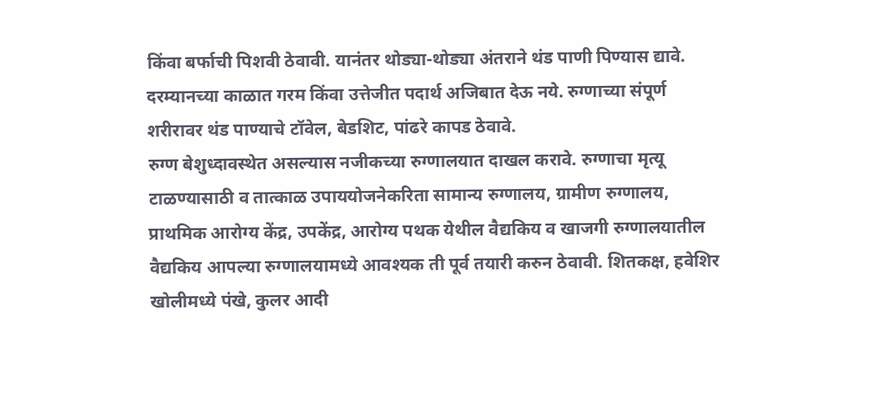किंवा बर्फाची पिशवी ठेवावी. यानंतर थोड्या-थोड्या अंतराने थंड पाणी पिण्यास द्यावे. दरम्यानच्या काळात गरम किंवा उत्तेजीत पदार्थ अजिबात देऊ नये. रुग्णाच्या संपूर्ण शरीरावर थंड पाण्याचे टॉवेल, बेडशिट, पांढरे कापड ठेवावे.
रुग्ण बेशुध्दावस्थेत असल्यास नजीकच्या रुग्णालयात दाखल करावे. रुग्णाचा मृत्यू टाळण्यासाठी व तात्काळ उपाययोजनेकरिता सामान्य रुग्णालय, ग्रामीण रुग्णालय, प्राथमिक आरोग्य केंद्र, उपकेंद्र, आरोग्य पथक येथील वैद्यकिय व खाजगी रुग्णालयातील वैद्यकिय आपल्या रुग्णालयामध्ये आवश्यक ती पूर्व तयारी करुन ठेवावी. शितकक्ष, हवेशिर खोलीमध्ये पंखे, कुलर आदी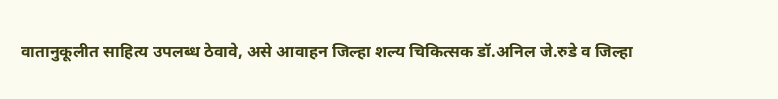वातानुकूलीत साहित्य उपलब्ध ठेवावे, असे आवाहन जिल्हा शल्य चिकित्सक डॉ.अनिल जे.रुडे व जिल्हा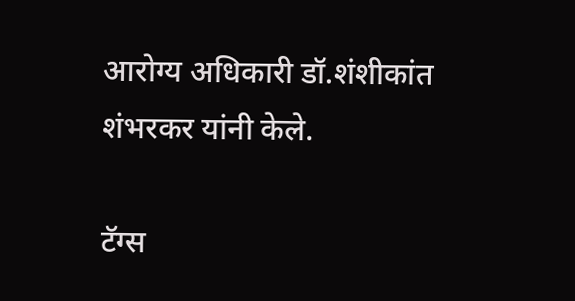आरोग्य अधिकारी डॉ.शंशीकांत शंभरकर यांनी केले.

टॅग्स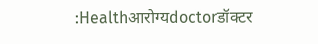:Healthआरोग्यdoctorडॉक्टर